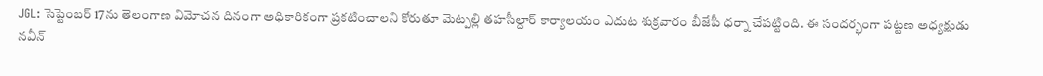JGL: సెప్టెంబర్ 17ను తెలంగాణ విమోచన దినంగా అధికారికంగా ప్రకటించాలని కోరుతూ మెట్పల్లి తహసీల్దార్ కార్యాలయం ఎదుట శుక్రవారం బీజేపీ ధర్నా చేపట్టింది. ఈ సందర్భంగా పట్టణ అధ్యక్షుడు నవీన్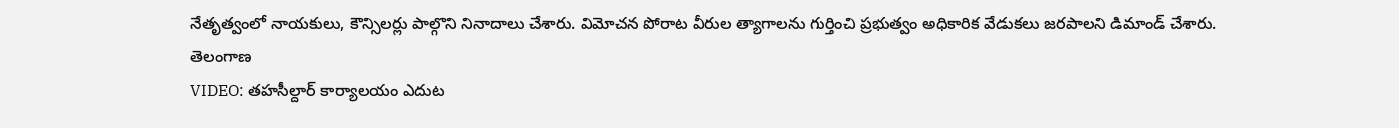నేతృత్వంలో నాయకులు, కౌన్సిలర్లు పాల్గొని నినాదాలు చేశారు. విమోచన పోరాట వీరుల త్యాగాలను గుర్తించి ప్రభుత్వం అధికారిక వేడుకలు జరపాలని డిమాండ్ చేశారు.
తెలంగాణ
VIDEO: తహసీల్దార్ కార్యాలయం ఎదుట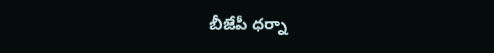బీజేపీ ధర్నా